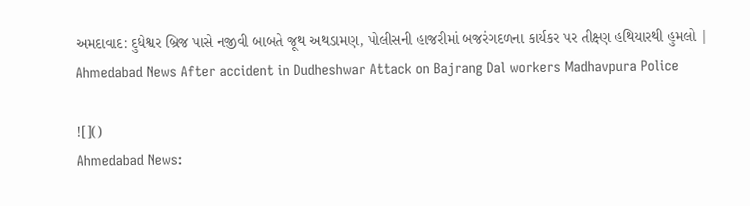અમદાવાદ: દુધેશ્વર બ્રિજ પાસે નજીવી બાબતે જૂથ અથડામણ, પોલીસની હાજરીમાં બજરંગદળના કાર્યકર પર તીક્ષ્ણ હથિયારથી હુમલો | Ahmedabad News After accident in Dudheshwar Attack on Bajrang Dal workers Madhavpura Police

![]()
Ahmedabad News: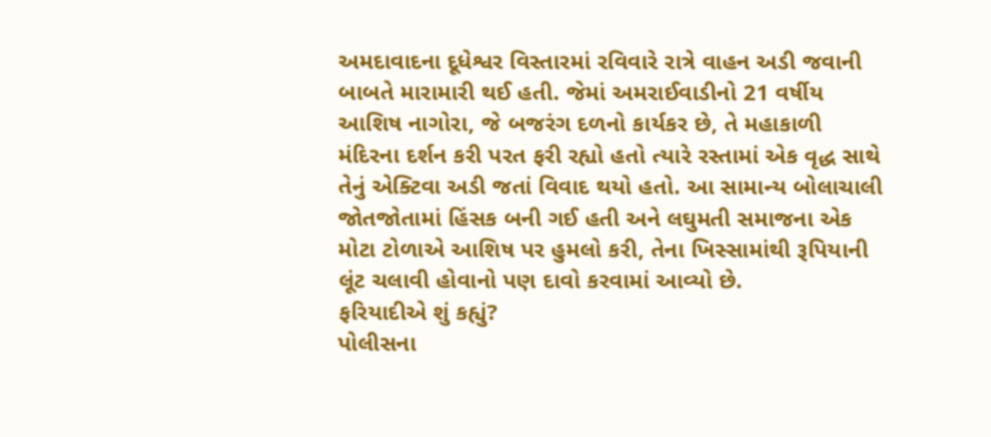અમદાવાદના દૂધેશ્વર વિસ્તારમાં રવિવારે રાત્રે વાહન અડી જવાની બાબતે મારામારી થઈ હતી. જેમાં અમરાઈવાડીનો 21 વર્ષીય આશિષ નાગોરા, જે બજરંગ દળનો કાર્યકર છે, તે મહાકાળી મંદિરના દર્શન કરી પરત ફરી રહ્યો હતો ત્યારે રસ્તામાં એક વૃદ્ધ સાથે તેનું એક્ટિવા અડી જતાં વિવાદ થયો હતો. આ સામાન્ય બોલાચાલી જોતજોતામાં હિંસક બની ગઈ હતી અને લઘુમતી સમાજના એક મોટા ટોળાએ આશિષ પર હુમલો કરી, તેના ખિસ્સામાંથી રૂપિયાની લૂંટ ચલાવી હોવાનો પણ દાવો કરવામાં આવ્યો છે.
ફરિયાદીએ શું કહ્યું?
પોલીસના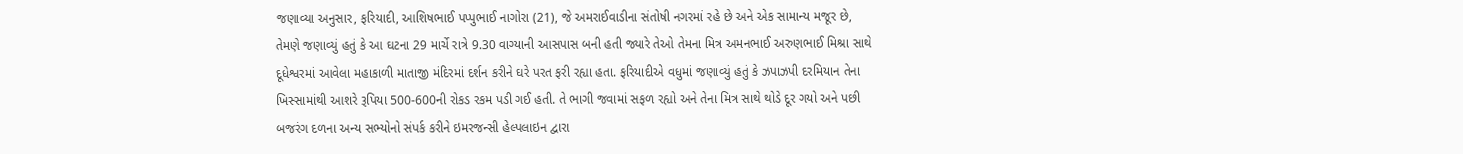જણાવ્યા અનુસાર, ફરિયાદી, આશિષભાઈ પપ્પુભાઈ નાગોરા (21), જે અમરાઈવાડીના સંતોષી નગરમાં રહે છે અને એક સામાન્ય મજૂર છે, તેમણે જણાવ્યું હતું કે આ ઘટના 29 માર્ચે રાત્રે 9.30 વાગ્યાની આસપાસ બની હતી જ્યારે તેઓ તેમના મિત્ર અમનભાઈ અરુણભાઈ મિશ્રા સાથે દૂધેશ્વરમાં આવેલા મહાકાળી માતાજી મંદિરમાં દર્શન કરીને ઘરે પરત ફરી રહ્યા હતા. ફરિયાદીએ વધુમાં જણાવ્યું હતું કે ઝપાઝપી દરમિયાન તેના ખિસ્સામાંથી આશરે રૂપિયા 500-600ની રોકડ રકમ પડી ગઈ હતી. તે ભાગી જવામાં સફળ રહ્યો અને તેના મિત્ર સાથે થોડે દૂર ગયો અને પછી બજરંગ દળના અન્ય સભ્યોનો સંપર્ક કરીને ઇમરજન્સી હેલ્પલાઇન દ્વારા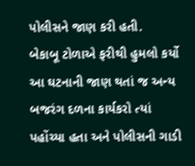પોલીસને જાણ કરી હતી.
બેકાબૂ ટોળાએ ફરીથી હુમલો કર્યો
આ ઘટનાની જાણ થતાં જ અન્ય બજરંગ દળના કાર્યકરો ત્યાં પહોંચ્યા હતા અને પોલીસની ગાડી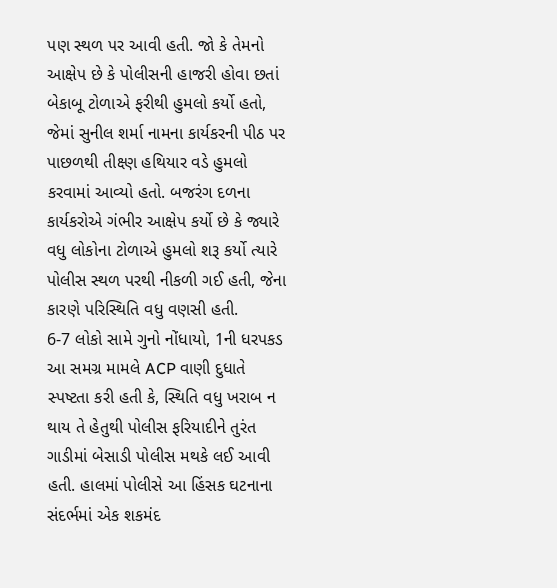પણ સ્થળ પર આવી હતી. જો કે તેમનો આક્ષેપ છે કે પોલીસની હાજરી હોવા છતાં બેકાબૂ ટોળાએ ફરીથી હુમલો કર્યો હતો, જેમાં સુનીલ શર્મા નામના કાર્યકરની પીઠ પર પાછળથી તીક્ષ્ણ હથિયાર વડે હુમલો કરવામાં આવ્યો હતો. બજરંગ દળના કાર્યકરોએ ગંભીર આક્ષેપ કર્યો છે કે જ્યારે વધુ લોકોના ટોળાએ હુમલો શરૂ કર્યો ત્યારે પોલીસ સ્થળ પરથી નીકળી ગઈ હતી, જેના કારણે પરિસ્થિતિ વધુ વણસી હતી.
6-7 લોકો સામે ગુનો નોંધાયો, 1ની ધરપકડ
આ સમગ્ર મામલે ACP વાણી દુધાતે સ્પષ્ટતા કરી હતી કે, સ્થિતિ વધુ ખરાબ ન થાય તે હેતુથી પોલીસ ફરિયાદીને તુરંત ગાડીમાં બેસાડી પોલીસ મથકે લઈ આવી હતી. હાલમાં પોલીસે આ હિંસક ઘટનાના સંદર્ભમાં એક શકમંદ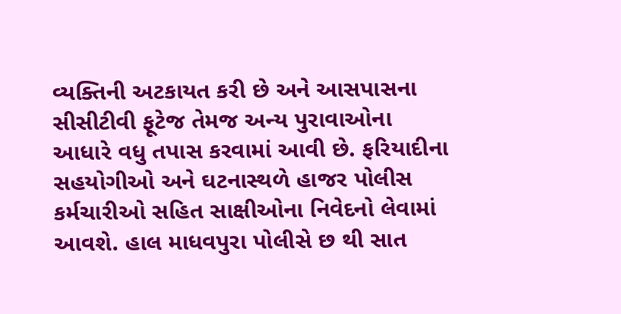વ્યક્તિની અટકાયત કરી છે અને આસપાસના સીસીટીવી ફૂટેજ તેમજ અન્ય પુરાવાઓના આધારે વધુ તપાસ કરવામાં આવી છે. ફરિયાદીના સહયોગીઓ અને ઘટનાસ્થળે હાજર પોલીસ કર્મચારીઓ સહિત સાક્ષીઓના નિવેદનો લેવામાં આવશે. હાલ માધવપુરા પોલીસે છ થી સાત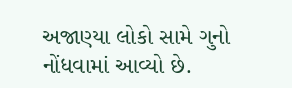અજાણ્યા લોકો સામે ગુનો નોંધવામાં આવ્યો છે.